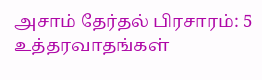அசாம் தேர்தல் பிரசாரம்: 5 உத்தரவாதங்கள்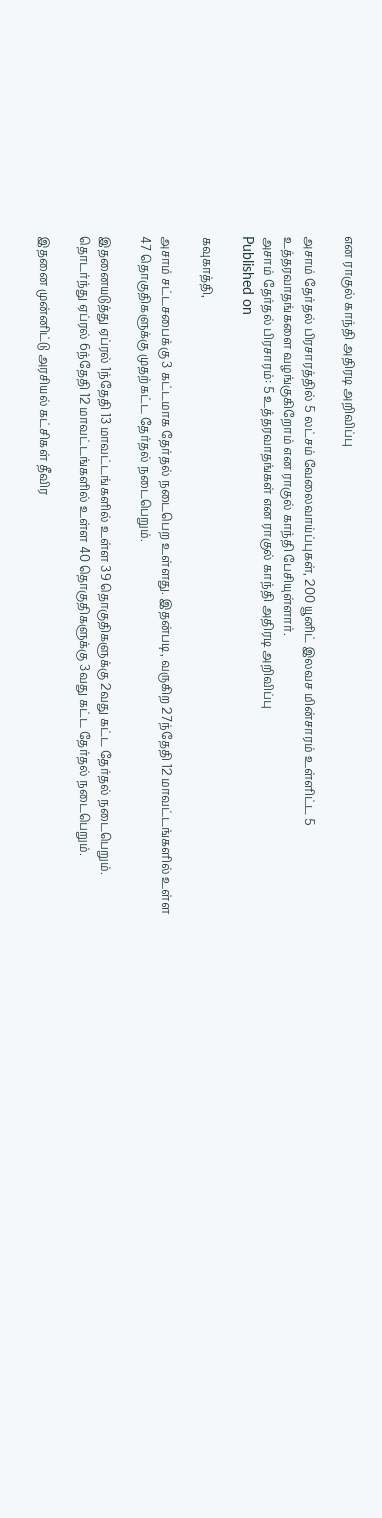என ராகுல் காந்தி அதிரடி அறிவிப்பு

அசாம் தேர்தல் பிரசாரத்தில் 5 லட்சம் வேலைவாய்ப்புகள், 200 யூனிட் இலவச மின்சாரம் உள்ளிட்ட 5 உத்தரவாதங்களை வழங்குகிறோம் என ராகுல் காந்தி பேசியுள்ளார்.
அசாம் தேர்தல் பிரசாரம்: 5 உத்தரவாதங்கள் என ராகுல் காந்தி அதிரடி அறிவிப்பு
Published on

கவுகாத்தி,

அசாம் சட்டசபைக்கு 3 கட்டமாக தேர்தல் நடைபெற உள்ளது. இதன்படி, வருகிற 27ந்தேதி 12 மாவட்டங்களில் உள்ள 47 தொகுதிகளுக்கு முதற்கட்ட தேர்தல் நடைபெறும்.

இதனையடுத்து ஏப்ரல் 1ந்தேதி 13 மாவட்டங்களில் உள்ள 39 தொகுதிகளுக்கு 2வது கட்ட தேர்தல் நடைபெறும். தொடர்ந்து ஏப்ரல் 6ந்தேதி 12 மாவட்டங்களில் உள்ள 40 தொகுதிகளுக்கு 3வது கட்ட தேர்தல் நடைபெறும்.

இதனை முன்னிட்டு அரசியல் கட்சிகள் தீவிர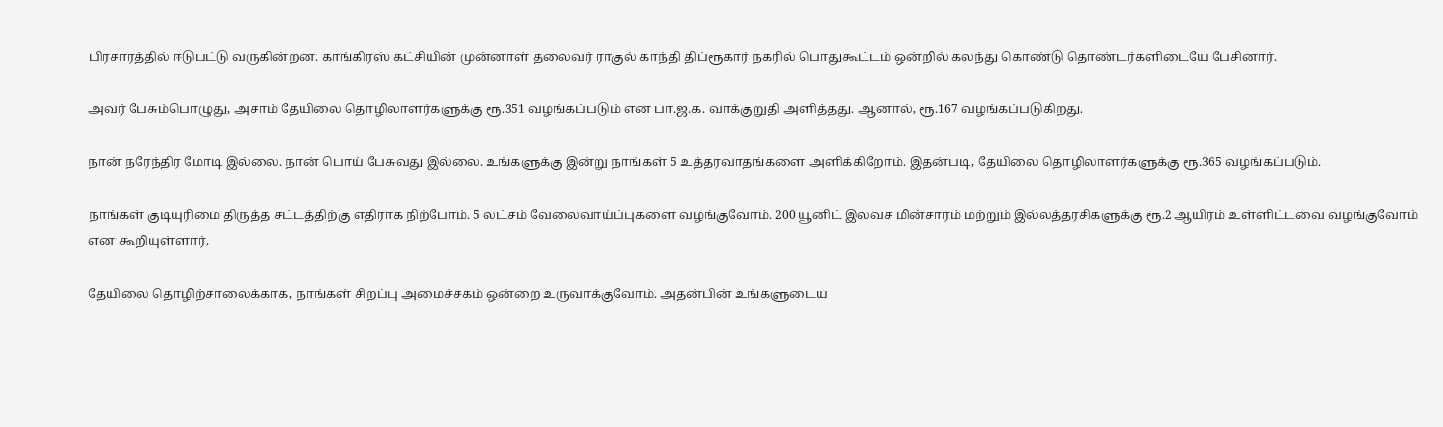பிரசாரத்தில் ஈடுபட்டு வருகின்றன. காங்கிரஸ் கட்சியின் முன்னாள் தலைவர் ராகுல் காந்தி திப்ரூகார் நகரில் பொதுகூட்டம் ஒன்றில் கலந்து கொண்டு தொண்டர்களிடையே பேசினார்.

அவர் பேசும்பொழுது, அசாம் தேயிலை தொழிலாளர்களுக்கு ரூ.351 வழங்கப்படும் என பா.ஜ.க. வாக்குறுதி அளித்தது. ஆனால், ரூ.167 வழங்கப்படுகிறது.

நான் நரேந்திர மோடி இல்லை. நான் பொய் பேசுவது இல்லை. உங்களுக்கு இன்று நாங்கள் 5 உத்தரவாதங்களை அளிக்கிறோம். இதன்படி, தேயிலை தொழிலாளர்களுக்கு ரூ.365 வழங்கப்படும்.

நாங்கள் குடியுரிமை திருத்த சட்டத்திற்கு எதிராக நிற்போம். 5 லட்சம் வேலைவாய்ப்புகளை வழங்குவோம். 200 யூனிட் இலவச மின்சாரம் மற்றும் இல்லத்தரசிகளுக்கு ரூ.2 ஆயிரம் உள்ளிட்டவை வழங்குவோம் என கூறியுள்ளார்.

தேயிலை தொழிற்சாலைக்காக, நாங்கள் சிறப்பு அமைச்சகம் ஒன்றை உருவாக்குவோம். அதன்பின் உங்களுடைய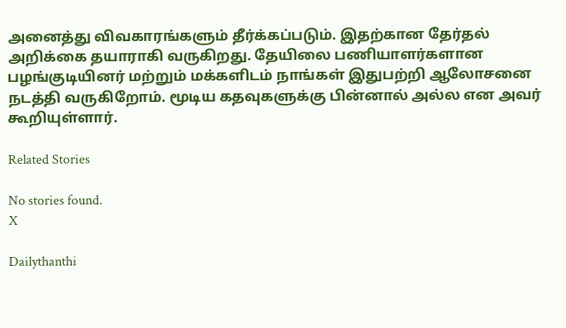அனைத்து விவகாரங்களும் தீர்க்கப்படும். இதற்கான தேர்தல் அறிக்கை தயாராகி வருகிறது. தேயிலை பணியாளர்களான பழங்குடியினர் மற்றும் மக்களிடம் நாங்கள் இதுபற்றி ஆலோசனை நடத்தி வருகிறோம். மூடிய கதவுகளுக்கு பின்னால் அல்ல என அவர் கூறியுள்ளார்.

Related Stories

No stories found.
X

Dailythanthi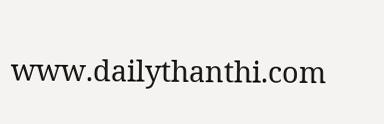www.dailythanthi.com